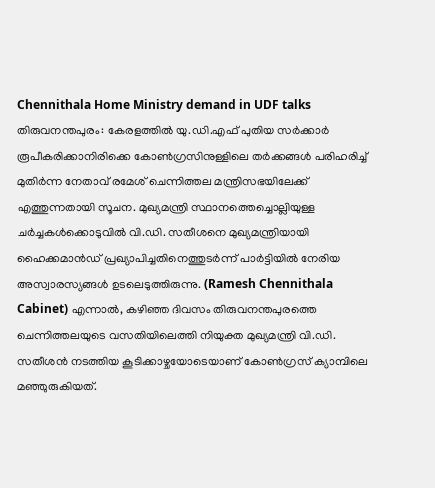Chennithala Home Ministry demand in UDF talks
തിരുവനന്തപുരം: കേരളത്തിൽ യു.ഡി.എഫ് പുതിയ സർക്കാർ രൂപീകരിക്കാനിരിക്കെ കോൺഗ്രസിനുള്ളിലെ തർക്കങ്ങൾ പരിഹരിച്ച് മുതിർന്ന നേതാവ് രമേശ് ചെന്നിത്തല മന്ത്രിസഭയിലേക്ക് എത്തുന്നതായി സൂചന. മുഖ്യമന്ത്രി സ്ഥാനത്തെച്ചൊല്ലിയുള്ള ചർച്ചകൾക്കൊടുവിൽ വി.ഡി. സതീശനെ മുഖ്യമന്ത്രിയായി ഹൈക്കമാൻഡ് പ്രഖ്യാപിച്ചതിനെത്തുടർന്ന് പാർട്ടിയിൽ നേരിയ അസ്വാരസ്യങ്ങൾ ഉടലെടുത്തിരുന്നു. (Ramesh Chennithala Cabinet) എന്നാൽ, കഴിഞ്ഞ ദിവസം തിരുവനന്തപുരത്തെ ചെന്നിത്തലയുടെ വസതിയിലെത്തി നിയുക്ത മുഖ്യമന്ത്രി വി.ഡി. സതീശൻ നടത്തിയ കൂടിക്കാഴ്ചയോടെയാണ് കോൺഗ്രസ് ക്യാമ്പിലെ മഞ്ഞുരുകിയത്.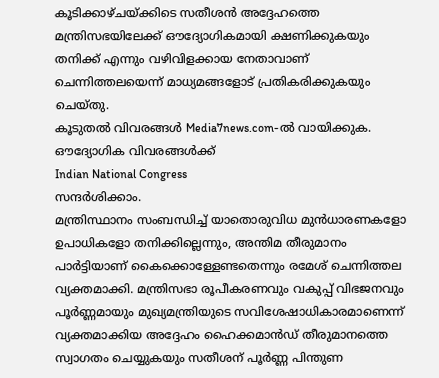കൂടിക്കാഴ്ചയ്ക്കിടെ സതീശൻ അദ്ദേഹത്തെ മന്ത്രിസഭയിലേക്ക് ഔദ്യോഗികമായി ക്ഷണിക്കുകയും തനിക്ക് എന്നും വഴിവിളക്കായ നേതാവാണ് ചെന്നിത്തലയെന്ന് മാധ്യമങ്ങളോട് പ്രതികരിക്കുകയും ചെയ്തു.
കൂടുതൽ വിവരങ്ങൾ Media7news.com-ൽ വായിക്കുക.
ഔദ്യോഗിക വിവരങ്ങൾക്ക്
Indian National Congress
സന്ദർശിക്കാം.
മന്ത്രിസ്ഥാനം സംബന്ധിച്ച് യാതൊരുവിധ മുൻധാരണകളോ ഉപാധികളോ തനിക്കില്ലെന്നും, അന്തിമ തീരുമാനം പാർട്ടിയാണ് കൈക്കൊള്ളേണ്ടതെന്നും രമേശ് ചെന്നിത്തല വ്യക്തമാക്കി. മന്ത്രിസഭാ രൂപീകരണവും വകുപ്പ് വിഭജനവും പൂർണ്ണമായും മുഖ്യമന്ത്രിയുടെ സവിശേഷാധികാരമാണെന്ന് വ്യക്തമാക്കിയ അദ്ദേഹം ഹൈക്കമാൻഡ് തീരുമാനത്തെ സ്വാഗതം ചെയ്യുകയും സതീശന് പൂർണ്ണ പിന്തുണ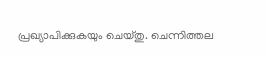പ്രഖ്യാപിക്കുകയും ചെയ്തു. ചെന്നിത്തല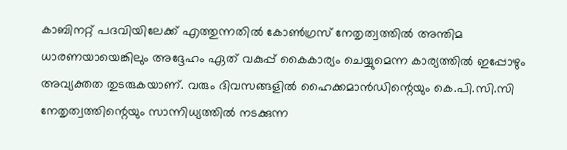കാബിനറ്റ് പദവിയിലേക്ക് എത്തുന്നതിൽ കോൺഗ്രസ് നേതൃത്വത്തിൽ അന്തിമ ധാരണയായെങ്കിലും അദ്ദേഹം ഏത് വകുപ്പ് കൈകാര്യം ചെയ്യുമെന്ന കാര്യത്തിൽ ഇപ്പോഴും അവ്യക്തത തുടരുകയാണ്. വരും ദിവസങ്ങളിൽ ഹൈക്കമാൻഡിന്റെയും കെ.പി.സി.സി നേതൃത്വത്തിന്റെയും സാന്നിധ്യത്തിൽ നടക്കുന്ന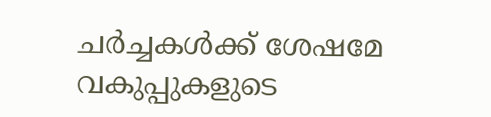ചർച്ചകൾക്ക് ശേഷമേ വകുപ്പുകളുടെ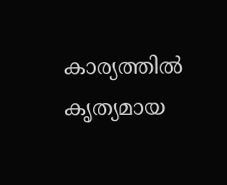കാര്യത്തിൽ കൃത്യമായ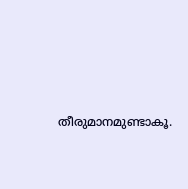തീരുമാനമുണ്ടാകൂ.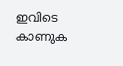ഇവിടെ കാണുക